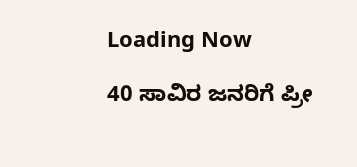Loading Now

40 ಸಾವಿರ ಜನರಿಗೆ ಪ್ರೀ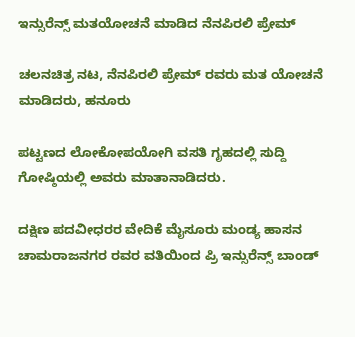ಇನ್ಸುರೆನ್ಸ್ ಮತಯೋಚನೆ ಮಾಡಿದ ನೆನಪಿರಲಿ ಪ್ರೇಮ್

ಚಲನಚಿತ್ರ ನಟ, ನೆನಪಿರಲಿ ಪ್ರೇಮ್ ರವರು ಮತ ಯೋಚನೆ ಮಾಡಿದರು, ಹನೂರು

ಪಟ್ಟಣದ ಲೋಕೋಪಯೋಗಿ ವಸತಿ ಗೃಹದಲ್ಲಿ ಸುದ್ದಿ ಗೋಷ್ಠಿಯಲ್ಲಿ ಅವರು ಮಾತಾನಾಡಿದರು.

ದಕ್ಷಿಣ ಪದವೀಧರರ ವೇದಿಕೆ ಮೈಸೂರು ಮಂಡ್ಯ ಹಾಸನ ಚಾಮರಾಜನಗರ ರವರ ವತಿಯಿಂದ ಪ್ರಿ ಇನ್ಸುರೆನ್ಸ್ ಬಾಂಡ್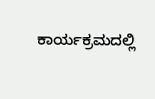ಕಾರ್ಯಕ್ರಮದಲ್ಲಿ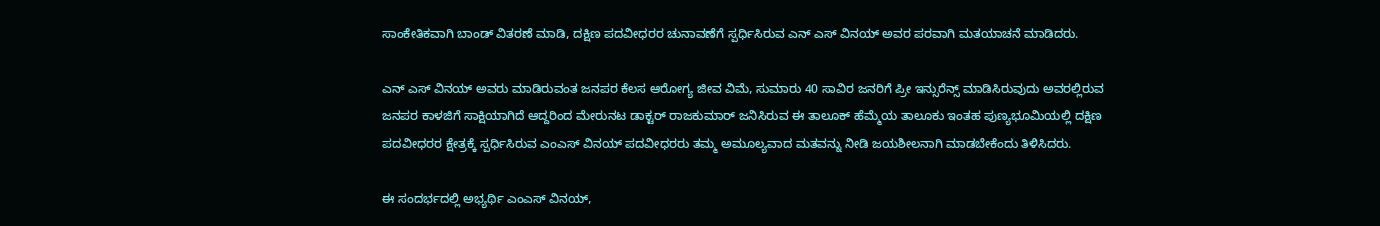ಸಾಂಕೇತಿಕವಾಗಿ ಬಾಂಡ್ ವಿತರಣೆ ಮಾಡಿ, ದಕ್ಷಿಣ ಪದವೀಧರರ ಚುನಾವಣೆಗೆ ಸ್ಪರ್ಧಿಸಿರುವ ಎನ್ ಎಸ್ ವಿನಯ್ ಅವರ ಪರವಾಗಿ ಮತಯಾಚನೆ ಮಾಡಿದರು.

ಎನ್ ಎಸ್ ವಿನಯ್ ಅವರು ಮಾಡಿರುವಂತ ಜನಪರ ಕೆಲಸ ಆರೋಗ್ಯ ಜೀವ ವಿಮೆ, ಸುಮಾರು 40 ಸಾವಿರ ಜನರಿಗೆ ಪ್ರೀ ಇನ್ಸುರೆನ್ಸ್ ಮಾಡಿಸಿರುವುದು ಅವರಲ್ಲಿರುವ ಜನಪರ ಕಾಳಜಿಗೆ ಸಾಕ್ಷಿಯಾಗಿದೆ ಆದ್ದರಿಂದ ಮೇರುನಟ ಡಾಕ್ಟರ್ ರಾಜಕುಮಾರ್ ಜನಿಸಿರುವ ಈ ತಾಲೂಕ್ ಹೆಮ್ಮೆಯ ತಾಲೂಕು ಇಂತಹ ಪುಣ್ಯಭೂಮಿಯಲ್ಲಿ ದಕ್ಷಿಣ ಪದವೀಧರರ ಕ್ಷೇತ್ರಕ್ಕೆ ಸ್ಪರ್ಧಿಸಿರುವ ಎಂಎಸ್ ವಿನಯ್ ಪದವೀಧರರು ತಮ್ಮ ಅಮೂಲ್ಯವಾದ ಮತವನ್ನು ನೀಡಿ ಜಯಶೀಲನಾಗಿ ಮಾಡಬೇಕೆಂದು ತಿಳಿಸಿದರು.

ಈ ಸಂದರ್ಭದಲ್ಲಿ ಅಭ್ಯರ್ಥಿ ಎಂಎಸ್ ವಿನಯ್,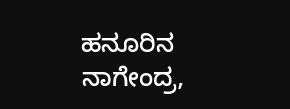ಹನೂರಿನ ನಾಗೇಂದ್ರ,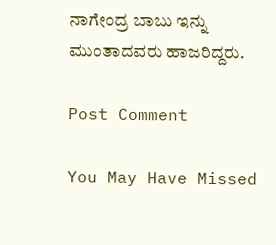ನಾಗೇಂದ್ರ ಬಾಬು ಇನ್ನು ಮುಂತಾದವರು ಹಾಜರಿದ್ದರು.

Post Comment

You May Have Missed